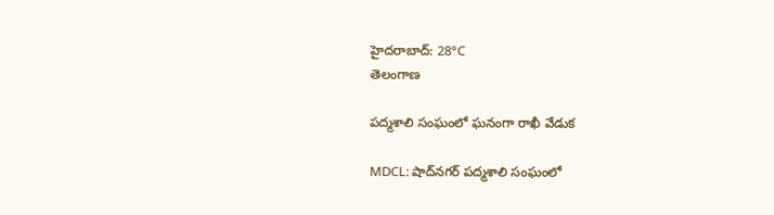హైదరాబాద్: 28°C
తెలంగాణ

పద్మశాలి సంఘంలో ఘనంగా రాఖీ వేడుక

MDCL: షాద్‌నగర్ పద్మశాలి సంఘంలో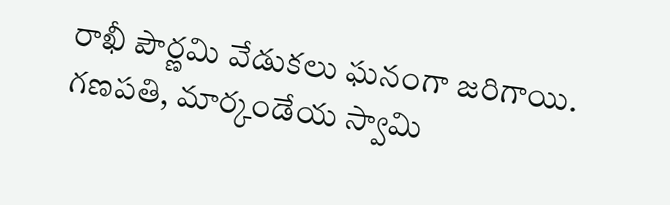రాఖీ పౌర్ణమి వేడుకలు ఘనంగా జరిగాయి. గణపతి, మార్కండేయ స్వామి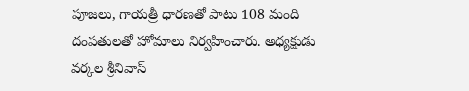పూజలు, గాయత్రీ ధారణతో పాటు 108 మంది దంపతులతో హోమాలు నిర్వహించారు. అధ్యక్షుడు వర్కల శ్రీనివాస్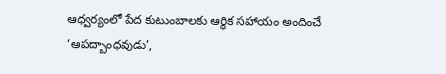ఆధ్వర్యంలో పేద కుటుంబాలకు ఆర్థిక సహాయం అందించే ‘ఆపద్బాంధవుడు’,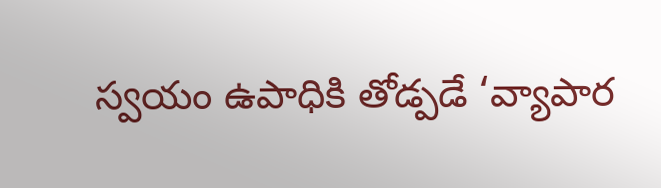స్వయం ఉపాధికి తోడ్పడే ‘వ్యాపార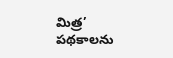మిత్ర’ పథకాలను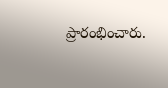ప్రారంభించారు.